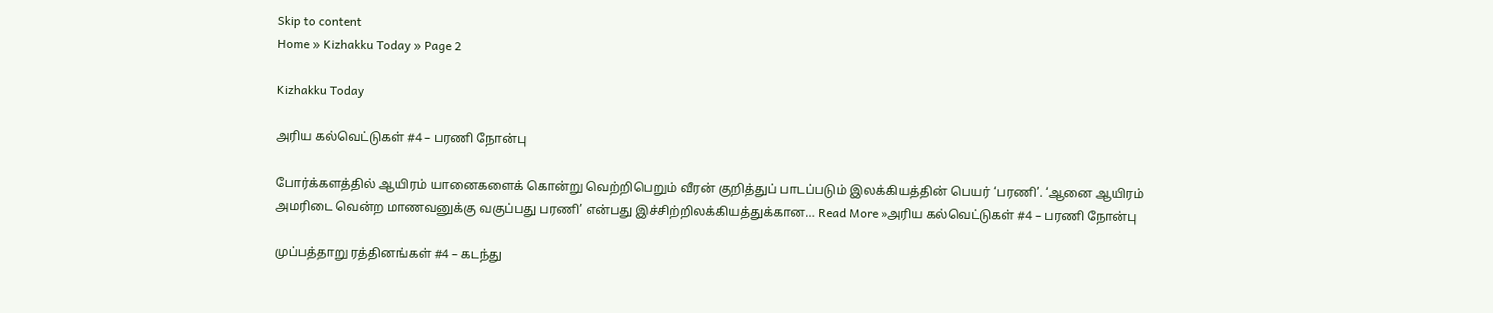Skip to content
Home » Kizhakku Today » Page 2

Kizhakku Today

அரிய கல்வெட்டுகள் #4 – பரணி நோன்பு

போர்க்களத்தில் ஆயிரம் யானைகளைக் கொன்று வெற்றிபெறும் வீரன் குறித்துப் பாடப்படும் இலக்கியத்தின் பெயர் ‘பரணி’. ‘ஆனை ஆயிரம் அமரிடை வென்ற மாணவனுக்கு வகுப்பது பரணி’ என்பது இச்சிற்றிலக்கியத்துக்கான… Read More »அரிய கல்வெட்டுகள் #4 – பரணி நோன்பு

முப்பத்தாறு ரத்தினங்கள் #4 – கடந்து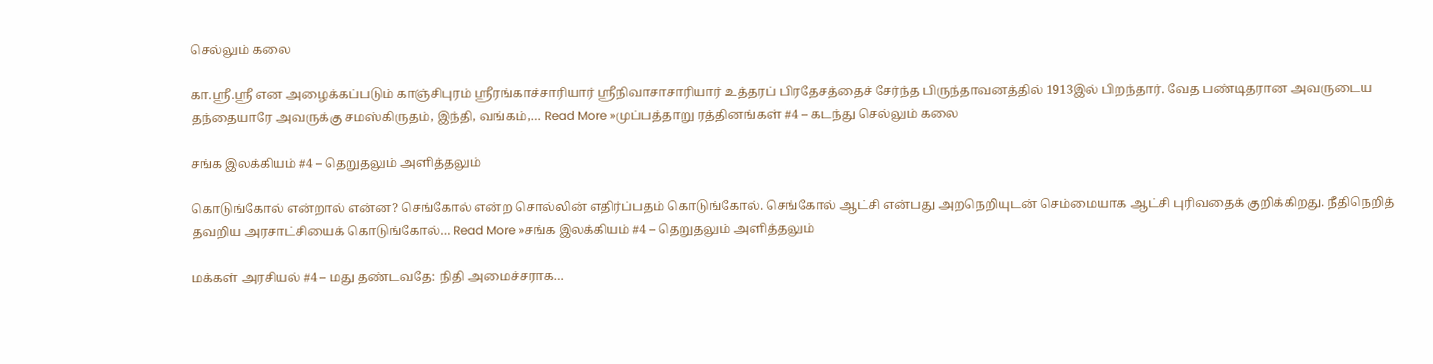செல்லும் கலை

கா.ஸ்ரீ.ஸ்ரீ என அழைக்கப்படும் காஞ்சிபுரம் ஸ்ரீரங்காச்சாரியார் ஸ்ரீநிவாசாசாரியார் உத்தரப் பிரதேசத்தைச் சேர்ந்த பிருந்தாவனத்தில் 1913இல் பிறந்தார். வேத பண்டிதரான அவருடைய தந்தையாரே அவருக்கு சமஸ்கிருதம், இந்தி, வங்கம்,… Read More »முப்பத்தாறு ரத்தினங்கள் #4 – கடந்து செல்லும் கலை

சங்க இலக்கியம் #4 – தெறுதலும் அளித்தலும்

கொடுங்கோல் என்றால் என்ன? செங்கோல் என்ற சொல்லின் எதிர்ப்பதம் கொடுங்கோல். செங்கோல் ஆட்சி என்பது அறநெறியுடன் செம்மையாக ஆட்சி புரிவதைக் குறிக்கிறது. நீதிநெறித் தவறிய அரசாட்சியைக் கொடுங்கோல்… Read More »சங்க இலக்கியம் #4 – தெறுதலும் அளித்தலும்

மக்கள் அரசியல் #4 – மது தண்டவதே: நிதி அமைச்சராக…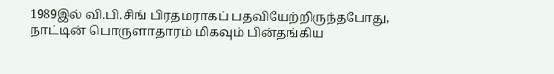1989இல் வி.பி.சிங் பிரதமராகப் பதவியேற்றிருந்தபோது, நாட்டின் பொருளாதாரம் மிகவும் பின்தங்கிய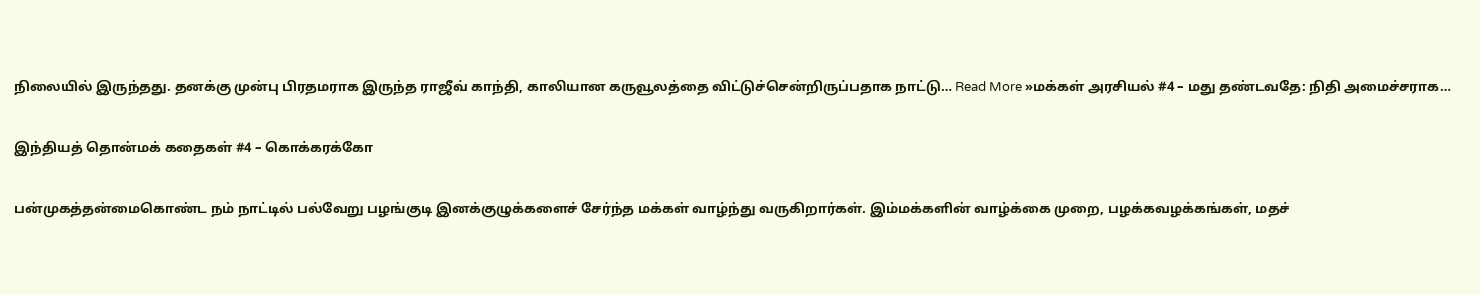நிலையில் இருந்தது. தனக்கு முன்பு பிரதமராக இருந்த ராஜீவ் காந்தி, காலியான கருவூலத்தை விட்டுச்சென்றிருப்பதாக நாட்டு… Read More »மக்கள் அரசியல் #4 – மது தண்டவதே: நிதி அமைச்சராக…

இந்தியத் தொன்மக் கதைகள் #4 – கொக்கரக்கோ

பன்முகத்தன்மைகொண்ட நம் நாட்டில் பல்வேறு பழங்குடி இனக்குழுக்களைச் சேர்ந்த மக்கள் வாழ்ந்து வருகிறார்கள். இம்மக்களின் வாழ்க்கை முறை, பழக்கவழக்கங்கள், மதச்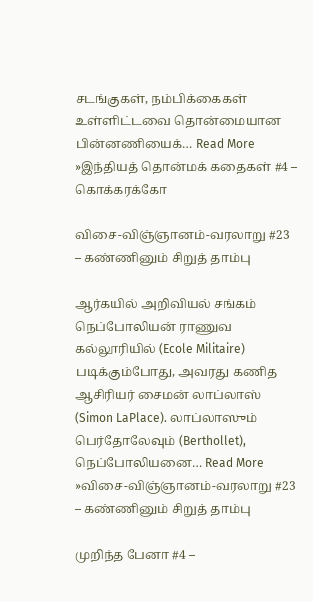சடங்குகள், நம்பிக்கைகள் உள்ளிட்டவை தொன்மையான பின்னணியைக்… Read More »இந்தியத் தொன்மக் கதைகள் #4 – கொக்கரக்கோ

விசை-விஞ்ஞானம்-வரலாறு #23 – கண்ணினும் சிறுத் தாம்பு

ஆர்கயில் அறிவியல் சங்கம் நெப்போலியன் ராணுவ கல்லூரியில் (Ecole Militaire) படிக்கும்போது, அவரது கணித ஆசிரியர் சைமன் லாப்லாஸ் (Simon LaPlace). லாப்லாஸும் பெர்தோலேவும் (Berthollet), நெப்போலியனை… Read More »விசை-விஞ்ஞானம்-வரலாறு #23 – கண்ணினும் சிறுத் தாம்பு

முறிந்த பேனா #4 –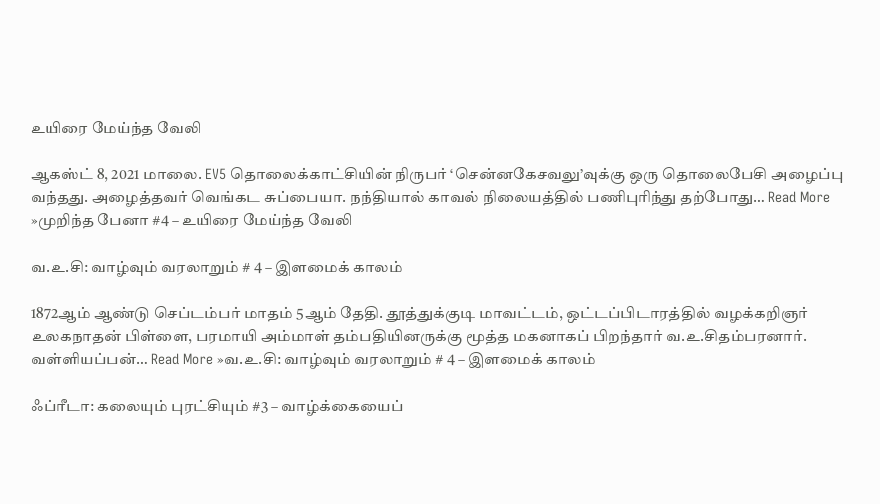உயிரை மேய்ந்த வேலி

ஆகஸ்ட் 8, 2021 மாலை. EV5 தொலைக்காட்சியின் நிருபர் ‘சென்னகேசவலு’வுக்கு ஒரு தொலைபேசி அழைப்பு வந்தது. அழைத்தவர் வெங்கட சுப்பையா. நந்தியால் காவல் நிலையத்தில் பணிபுரிந்து தற்போது… Read More »முறிந்த பேனா #4 – உயிரை மேய்ந்த வேலி

வ.உ.சி: வாழ்வும் வரலாறும் # 4 – இளமைக் காலம்

1872ஆம் ஆண்டு செப்டம்பர் மாதம் 5ஆம் தேதி. தூத்துக்குடி மாவட்டம், ஒட்டப்பிடாரத்தில் வழக்கறிஞர் உலகநாதன் பிள்ளை, பரமாயி அம்மாள் தம்பதியினருக்கு மூத்த மகனாகப் பிறந்தார் வ.உ.சிதம்பரனார். வள்ளியப்பன்… Read More »வ.உ.சி: வாழ்வும் வரலாறும் # 4 – இளமைக் காலம்

ஃப்ரீடா: கலையும் புரட்சியும் #3 – வாழ்க்கையைப்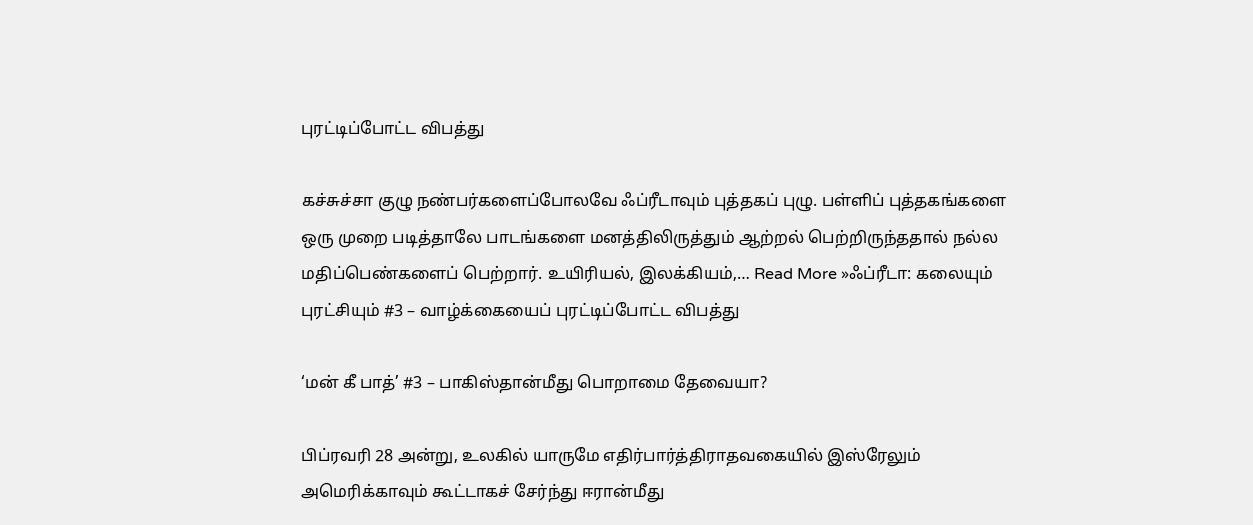புரட்டிப்போட்ட விபத்து

கச்சுச்சா குழு நண்பர்களைப்போலவே ஃப்ரீடாவும் புத்தகப் புழு. பள்ளிப் புத்தகங்களை ஒரு முறை படித்தாலே பாடங்களை மனத்திலிருத்தும் ஆற்றல் பெற்றிருந்ததால் நல்ல மதிப்பெண்களைப் பெற்றார். உயிரியல், இலக்கியம்,… Read More »ஃப்ரீடா: கலையும் புரட்சியும் #3 – வாழ்க்கையைப் புரட்டிப்போட்ட விபத்து

‘மன் கீ பாத்’ #3 – பாகிஸ்தான்மீது பொறாமை தேவையா?

பிப்ரவரி 28 அன்று, உலகில் யாருமே எதிர்பார்த்திராதவகையில் இஸ்ரேலும் அமெரிக்காவும் கூட்டாகச் சேர்ந்து ஈரான்மீது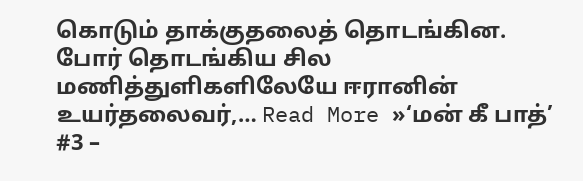கொடும் தாக்குதலைத் தொடங்கின. போர் தொடங்கிய சில மணித்துளிகளிலேயே ஈரானின் உயர்தலைவர்,… Read More »‘மன் கீ பாத்’ #3 –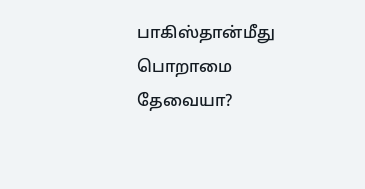பாகிஸ்தான்மீது பொறாமை தேவையா?